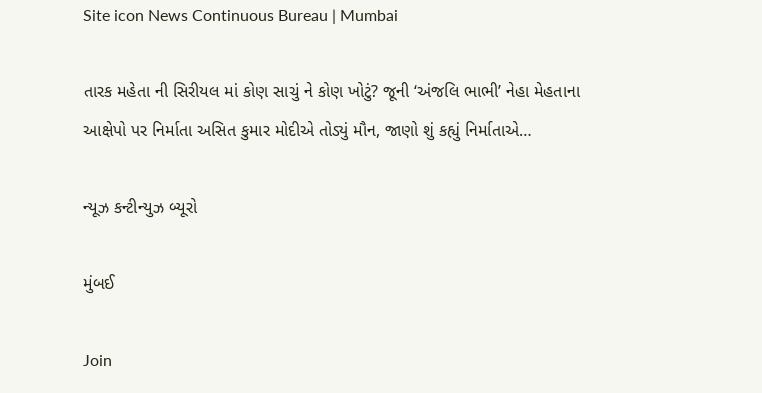Site icon News Continuous Bureau | Mumbai

તારક મહેતા ની સિરીયલ માં કોણ સાચું ને કોણ ખોટું? જૂની ‘અંજલિ ભાભી’ નેહા મેહતાના આક્ષેપો પર નિર્માતા અસિત કુમાર મોદીએ તોડ્યું મૌન, જાણો શું કહ્યું નિર્માતાએ…

ન્યૂઝ કન્ટીન્યુઝ બ્યૂરો

મુંબઈ

Join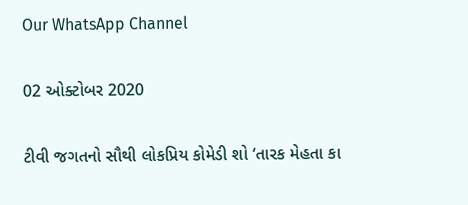Our WhatsApp Channel

02 ઓક્ટોબર 2020

ટીવી જગતનો સૌથી લોકપ્રિય કોમેડી શો ‘તારક મેહતા કા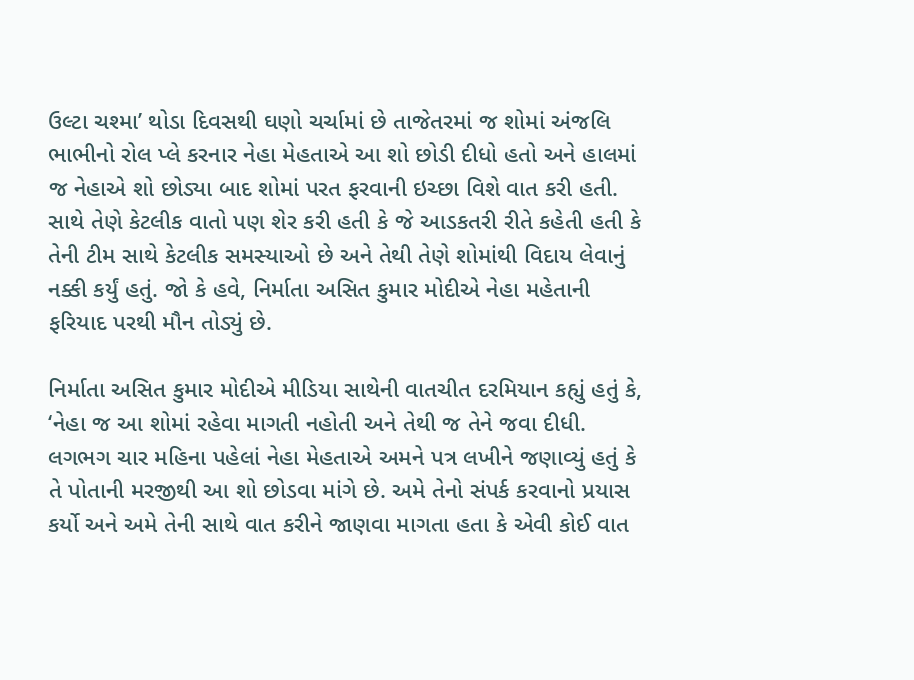ઉલ્ટા ચશ્મા’ થોડા દિવસથી ઘણો ચર્ચામાં છે તાજેતરમાં જ શોમાં અંજલિ ભાભીનો રોલ પ્લે કરનાર નેહા મેહતાએ આ શો છોડી દીધો હતો અને હાલમાં જ નેહાએ શો છોડ્યા બાદ શોમાં પરત ફરવાની ઇચ્છા વિશે વાત કરી હતી. સાથે તેણે કેટલીક વાતો પણ શેર કરી હતી કે જે આડકતરી રીતે કહેતી હતી કે તેની ટીમ સાથે કેટલીક સમસ્યાઓ છે અને તેથી તેણે શોમાંથી વિદાય લેવાનું નક્કી કર્યું હતું. જો કે હવે, નિર્માતા અસિત કુમાર મોદીએ નેહા મહેતાની ફરિયાદ પરથી મૌન તોડ્યું છે.

નિર્માતા અસિત કુમાર મોદીએ મીડિયા સાથેની વાતચીત દરમિયાન કહ્યું હતું કે, ‘નેહા જ આ શોમાં રહેવા માગતી નહોતી અને તેથી જ તેને જવા દીધી. લગભગ ચાર મહિના પહેલાં નેહા મેહતાએ અમને પત્ર લખીને જણાવ્યું હતું કે તે પોતાની મરજીથી આ શો છોડવા માંગે છે. અમે તેનો સંપર્ક કરવાનો પ્રયાસ કર્યો અને અમે તેની સાથે વાત કરીને જાણવા માગતા હતા કે એવી કોઈ વાત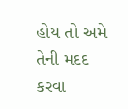હોય તો અમે તેની મદદ કરવા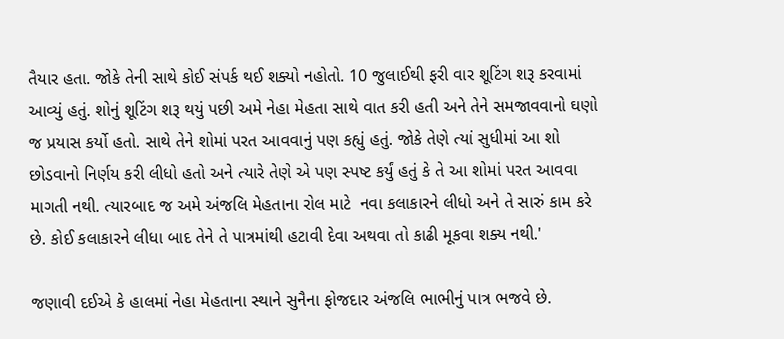તૈયાર હતા. જોકે તેની સાથે કોઈ સંપર્ક થઈ શક્યો નહોતો. 10 જુલાઈથી ફરી વાર શૂટિંગ શરૂ કરવામાં આવ્યું હતું. શોનું શૂટિંગ શરૂ થયું પછી અમે નેહા મેહતા સાથે વાત કરી હતી અને તેને સમજાવવાનો ઘણો જ પ્રયાસ કર્યો હતો. સાથે તેને શોમાં પરત આવવાનું પણ કહ્યું હતું. જોકે તેણે ત્યાં સુધીમાં આ શો છોડવાનો નિર્ણય કરી લીધો હતો અને ત્યારે તેણે એ પણ સ્પષ્ટ કર્યું હતું કે તે આ શોમાં પરત આવવા માગતી નથી. ત્યારબાદ જ અમે અંજલિ મેહતાના રોલ માટે  નવા કલાકારને લીધો અને તે સારું કામ કરે છે. કોઈ કલાકારને લીધા બાદ તેને તે પાત્રમાંથી હટાવી દેવા અથવા તો કાઢી મૂકવા શક્ય નથી.'

જણાવી દઈએ કે હાલમાં નેહા મેહતાના સ્થાને સુનૈના ફોજદાર અંજલિ ભાભીનું પાત્ર ભજવે છે.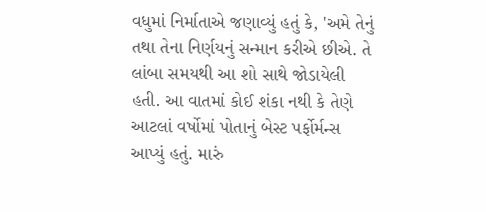વધુમાં નિર્માતાએ જણાવ્યું હતું કે, 'અમે તેનું તથા તેના નિર્ણયનું સન્માન કરીએ છીએ. તે લાંબા સમયથી આ શો સાથે જોડાયેલી હતી. આ વાતમાં કોઈ શંકા નથી કે તેણે આટલાં વર્ષોમાં પોતાનું બેસ્ટ પર્ફોર્મન્સ આપ્યું હતું. મારું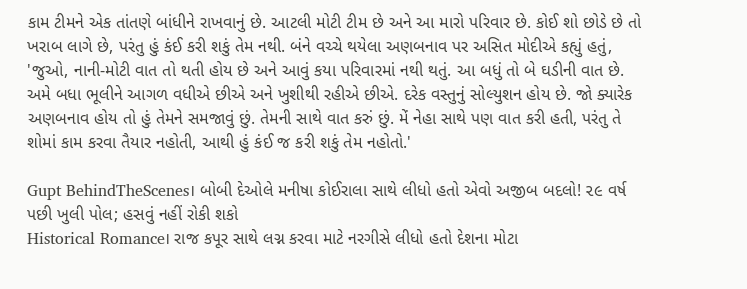કામ ટીમને એક તાંતણે બાંધીને રાખવાનું છે. આટલી મોટી ટીમ છે અને આ મારો પરિવાર છે. કોઈ શો છોડે છે તો ખરાબ લાગે છે, પરંતુ હું કંઈ કરી શકું તેમ નથી. બંને વચ્ચે થયેલા અણબનાવ પર અસિત મોદીએ કહ્યું હતું, 'જુઓ, નાની-મોટી વાત તો થતી હોય છે અને આવું કયા પરિવારમાં નથી થતું. આ બધું તો બે ઘડીની વાત છે. અમે બધા ભૂલીને આગળ વધીએ છીએ અને ખુશીથી રહીએ છીએ. દરેક વસ્તુનું સોલ્યુશન હોય છે. જો ક્યારેક અણબનાવ હોય તો હું તેમને સમજાવું છું. તેમની સાથે વાત કરું છું. મેં નેહા સાથે પણ વાત કરી હતી, પરંતુ તે શોમાં કામ કરવા તૈયાર નહોતી, આથી હું કંઈ જ કરી શકું તેમ નહોતો.'

Gupt BehindTheScenes। બોબી દેઓલે મનીષા કોઈરાલા સાથે લીધો હતો એવો અજીબ બદલો! ૨૯ વર્ષ પછી ખુલી પોલ; હસવું નહીં રોકી શકો
Historical Romance। રાજ કપૂર સાથે લગ્ન કરવા માટે નરગીસે લીધો હતો દેશના મોટા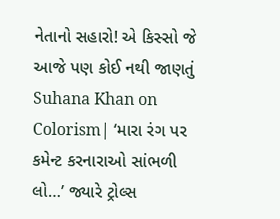નેતાનો સહારો! એ કિસ્સો જે આજે પણ કોઈ નથી જાણતું
Suhana Khan on Colorism| ‘મારા રંગ પર કમેન્ટ કરનારાઓ સાંભળી લો…’ જ્યારે ટ્રોલ્સ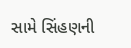સામે સિંહણની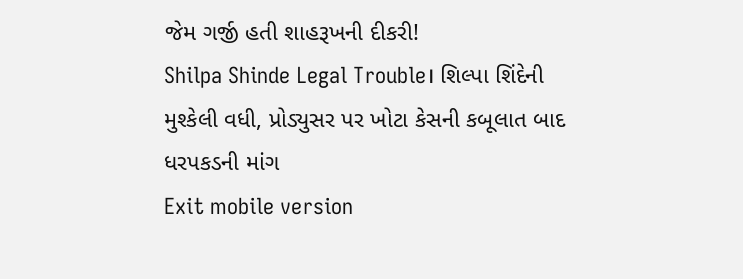જેમ ગર્જી હતી શાહરૂખની દીકરી!
Shilpa Shinde Legal Trouble। શિલ્પા શિંદેની મુશ્કેલી વધી, પ્રોડ્યુસર પર ખોટા કેસની કબૂલાત બાદ ધરપકડની માંગ
Exit mobile version